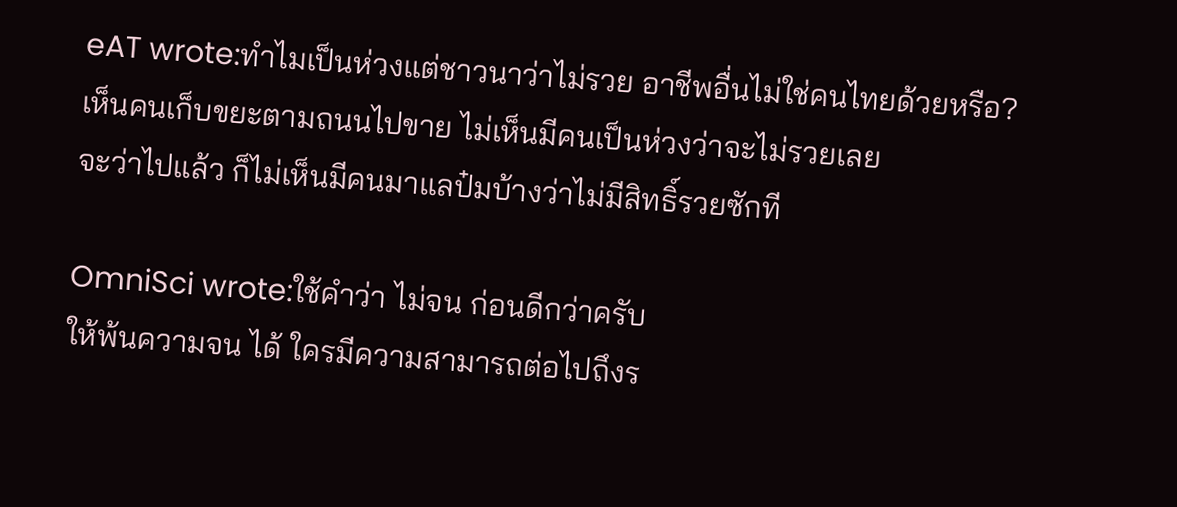eAT wrote:ทำไมเป็นห่วงแต่ชาวนาว่าไม่รวย อาชีพอื่นไม่ใช่คนไทยด้วยหรือ?
เห็นคนเก็บขยะตามถนนไปขาย ไม่เห็นมีคนเป็นห่วงว่าจะไม่รวยเลย
จะว่าไปแล้ว ก็ไม่เห็นมีคนมาแลป๋มบ้างว่าไม่มีสิทธิ์รวยซักที

OmniSci wrote:ใช้คำว่า ไม่จน ก่อนดีกว่าครับ
ให้พ้นความจน ได้ ใครมีความสามารถต่อไปถึงร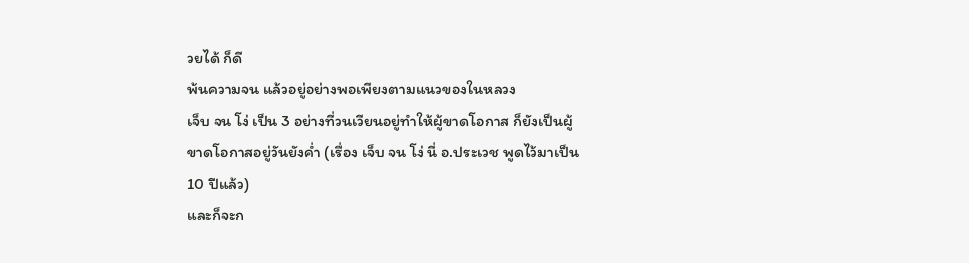วยได้ ก็ดี
พ้นความจน แล้วอยู่อย่างพอเพียงตามแนวของในหลวง
เจ็บ จน โง่ เป็น 3 อย่างที่วนเวียนอยู่ทำให้ผู้ขาดโอกาส ก็ยังเป็นผู้ขาดโอกาสอยู่วันยังค่ำ (เรื่อง เจ็บ จน โง่ นี่ อ.ประเวช พูดไว้มาเป็น 10 ปีแล้ว)
และก็จะก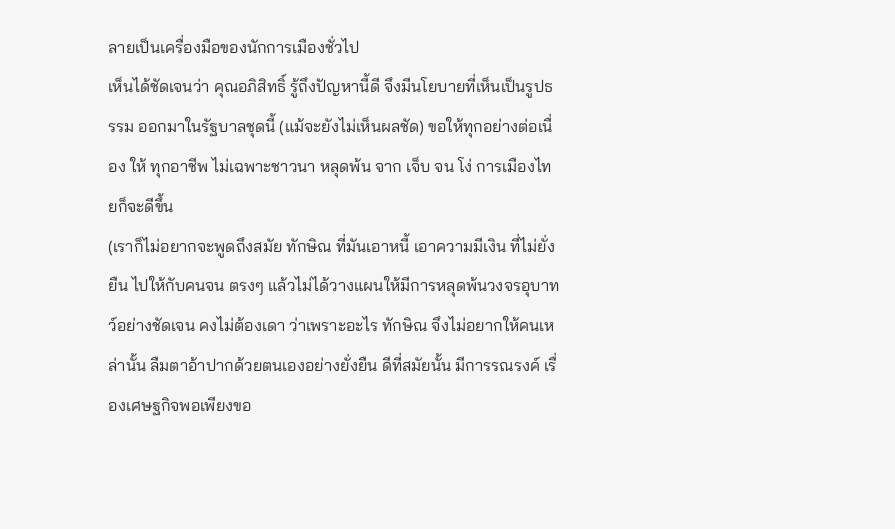ลายเป็นเครื่องมือของนักการเมืองชั่วไป
เห็นได้ชัดเจนว่า คุณอภิสิทธิ์ รู้ถึงปัญหานี้ดี จึงมีนโยบายที่เห็นเป็นรูปธรรม ออกมาในรัฐบาลชุดนี้ (แม้จะยังไม่เห็นผลชัด) ขอให้ทุกอย่างต่อเนื่อง ให้ ทุกอาชีพ ไม่เฉพาะชาวนา หลุดพ้น จาก เจ็บ จน โง่ การเมืองไทยก็จะดีขึ้น
(เราก็ไม่อยากจะพูดถึงสมัย ทักษิณ ที่มันเอาหนี้ เอาความมีเงิน ที่ไม่ยั่งยืน ไปให้กับคนจน ตรงๆ แล้วไม่ได้วางแผนให้มีการหลุดพ้นวงจรอุบาทว์อย่างชัดเจน คงไม่ต้องเดา ว่าเพราะอะไร ทักษิณ จึงไม่อยากให้คนเหล่านั้น ลืมตาอ้าปากด้วยตนเองอย่างยั่งยืน ดีที่สมัยนั้น มีการรณรงค์ เรื่องเศษฐกิจพอเพียงขอ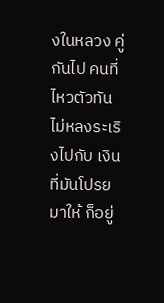งในหลวง คู่กันไป คนที่ไหวตัวทัน ไม่หลงระเริงไปกับ เงินที่มันโปรยมาให้ ก็อยู่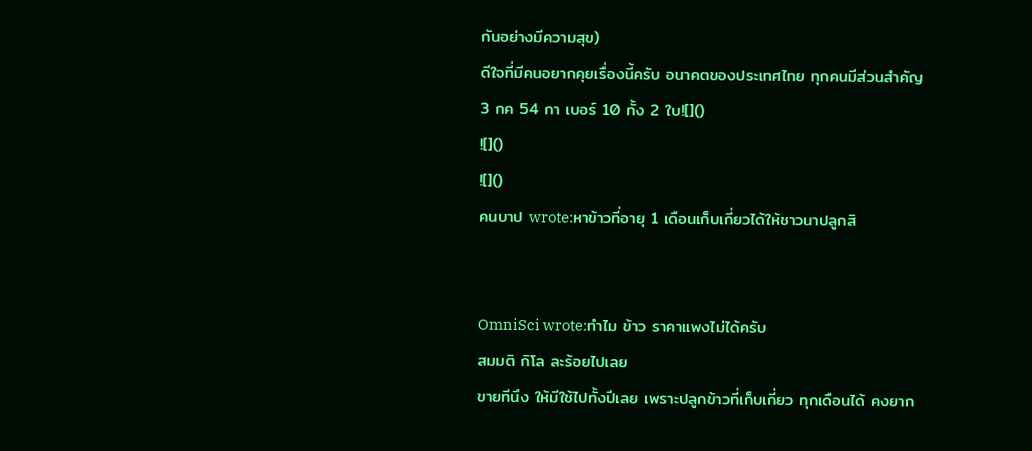กันอย่างมีความสุข)
ดีใจที่มีคนอยากคุยเรื่องนี้ครับ อนาคตของประเทศไทย ทุกคนมีส่วนสำคัญ
3 กค 54 กา เบอร์ 10 ทั้ง 2 ใบ![]()
![]()
![]()
คนบาป wrote:หาข้าวที่อายุ 1 เดือนเก็บเกี่ยวได้ให้ชาวนาปลูกสิ


OmniSci wrote:ทำไม ข้าว ราคาแพงไม่ได้ครับ
สมมติ กิโล ละร้อยไปเลย
ขายทีนึง ให้มีใช้ไปทั้งปีเลย เพราะปลูกข้าวที่เก็บเกี่ยว ทุกเดือนได้ คงยาก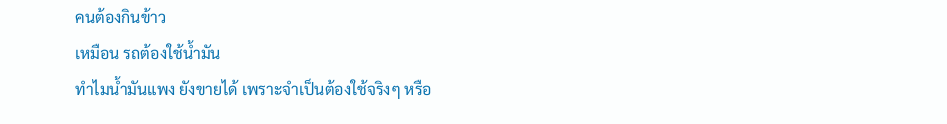คนต้องกินข้าว
เหมือน รถต้องใช้น้ำมัน
ทำไมน้ำมันแพง ยังขายได้ เพราะจำเป็นต้องใช้จริงๆ หรือ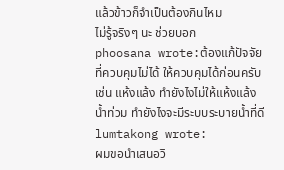แล้วข้าวก็จำเป็นต้องกินไหม
ไม่รู้จริงๆ นะ ช่วยบอก
phoosana wrote:ต้องแก้ปัจจัยที่ควบคุมไม่ได้ ให้ควบคุมได้ก่อนครับ
เช่น แห้งแล้ง ทำยังไงไม่ให้แห้งแล้ง
น้ำท่วม ทำยังไงจะมีระบบระบายน้ำที่ดี
lumtakong wrote:
ผมขอนำเสนอวิ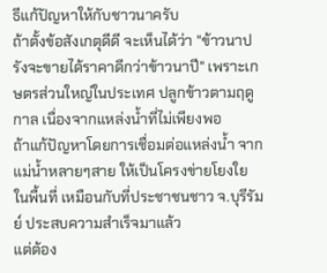ธีแก้ปัญหาให้กับชาวนาครับ
ถ้าตั้งข้อสังเกตุดีดี จะเห็นได้ว่า "ข้าวนาปรังจะขายได้ราคาดีกว่าข้าวนาปี" เพราะเกษตรส่วนใหญ่ในประเทศ ปลูกข้าวตามฤดูกาล เนื่องจากแหล่งน้ำที่ไม่เพียงพอ
ถ้าแก้ปัญหาโดยการเชื่อมต่อแหล่งน้ำ จากแม่น้ำหลายๆสาย ให้เป็นโครงข่ายโยงใย ในพื้นที่ เหมือนกับที่ประชาชนชาว จ.บุรีรัมย์ ประสบความสำเร็จมาแล้ว
แต่ต้อง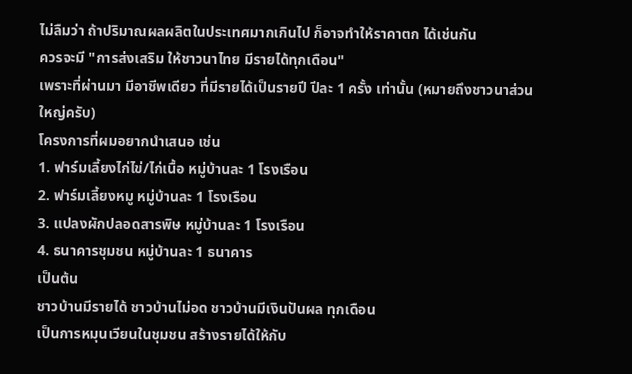ไม่ลืมว่า ถ้าปริมาณผลผลิตในประเทศมากเกินไป ก็อาจทำให้ราคาตก ได้เช่นกัน
ควรจะมี "การส่งเสริม ให้ชาวนาไทย มีรายได้ทุกเดือน"
เพราะที่ผ่านมา มีอาชีพเดียว ที่มีรายได้เป็นรายปี ปีละ 1 ครั้ง เท่านั้น (หมายถึงชาวนาส่วนใหญ่ครับ)
โครงการที่ผมอยากนำเสนอ เช่น
1. ฟาร์มเลี้ยงไก่ไข่/ไก่เนื้อ หมู่บ้านละ 1 โรงเรือน
2. ฟาร์มเลี้ยงหมู หมู่บ้านละ 1 โรงเรือน
3. แปลงผักปลอดสารพิษ หมู่บ้านละ 1 โรงเรือน
4. ธนาคารชุมชน หมู่บ้านละ 1 ธนาคาร
เป็นต้น
ชาวบ้านมีรายได้ ชาวบ้านไม่อด ชาวบ้านมีเงินปันผล ทุกเดือน
เป็นการหมุนเวียนในชุมชน สร้างรายได้ให้กับ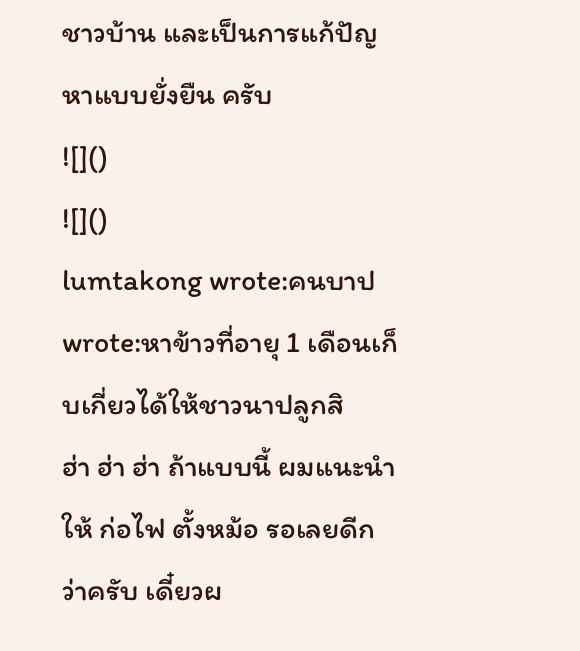ชาวบ้าน และเป็นการแก้ปัญหาแบบยั่งยืน ครับ
![]()
![]()
lumtakong wrote:คนบาป wrote:หาข้าวที่อายุ 1 เดือนเก็บเกี่ยวได้ให้ชาวนาปลูกสิ
ฮ่า ฮ่า ฮ่า ถ้าแบบนี้ ผมแนะนำให้ ก่อไฟ ตั้งหม้อ รอเลยดีกว่าครับ เดี๋ยวผ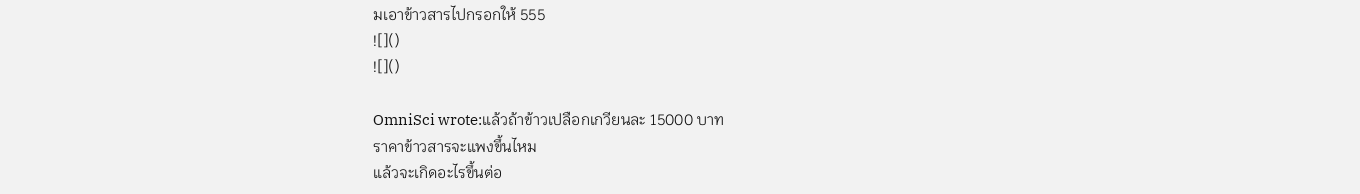มเอาข้าวสารไปกรอกให้ 555
![]()
![]()

OmniSci wrote:แล้วถ้าข้าวเปลือกเกวียนละ 15000 บาท
ราคาข้าวสารจะแพงขึ้นไหม
แล้วจะเกิดอะไรขึ้นต่อ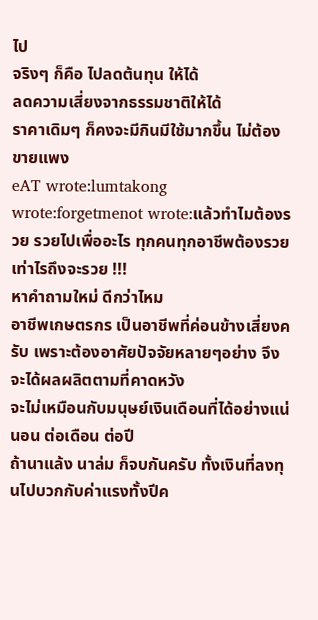ไป
จริงๆ ก็คือ ไปลดต้นทุน ให้ได้
ลดความเสี่ยงจากธรรมชาติให้ได้
ราคาเดิมๆ ก็คงจะมีกินมีใช้มากขึ้น ไม่ต้องขายแพง
eAT wrote:lumtakong wrote:forgetmenot wrote:แล้วทำไมต้องรวย รวยไปเพื่ออะไร ทุกคนทุกอาชีพต้องรวย
เท่าไรถึงจะรวย !!!
หาคำถามใหม่ ดีกว่าไหม
อาชีพเกษตรกร เป็นอาชีพที่ค่อนข้างเสี่ยงครับ เพราะต้องอาศัยปัจจัยหลายๆอย่าง จึงจะได้ผลผลิตตามที่คาดหวัง
จะไม่เหมือนกับมนุษย์เงินเดือนที่ได้อย่างแน่นอน ต่อเดือน ต่อปี
ถ้านาแล้ง นาล่ม ก็จบกันครับ ทั้งเงินที่ลงทุนไปบวกกับค่าแรงทั้งปีค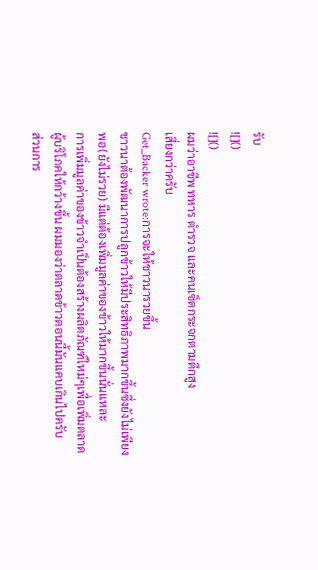รับ
![]()
![]()
ผมว่าอาชีพ ทหาร ตำรวจ และคนเซ็ดกระจกตามตึกสูง
เสี่ยงกว่าครับ
Get_Backer wrote:การจะให้ชาวนารวยขึ้น
ชาวนาต้องพัฒนาการปลูกข้าวให้มีประสิทธิภาพมากขึ้นซึ่งยังไม่เพียงพอ(ยังไม่รวย) มีแต่ต้องเพิ่มมูลค่าของข้าวให้มากขึ้นนั่นแหละ
การเพิ่มมูลค่าของข้าวจำเป็นต้องสร้างผลิตภัณฑ์ใหม่ๆเพื่อเพิ่มตลาดผู้บริโภคให้กว้างขึ้น ผมมองว่าตลาดข้าวตอนนี้มันแคบเกินไปครับ
ส่วนการ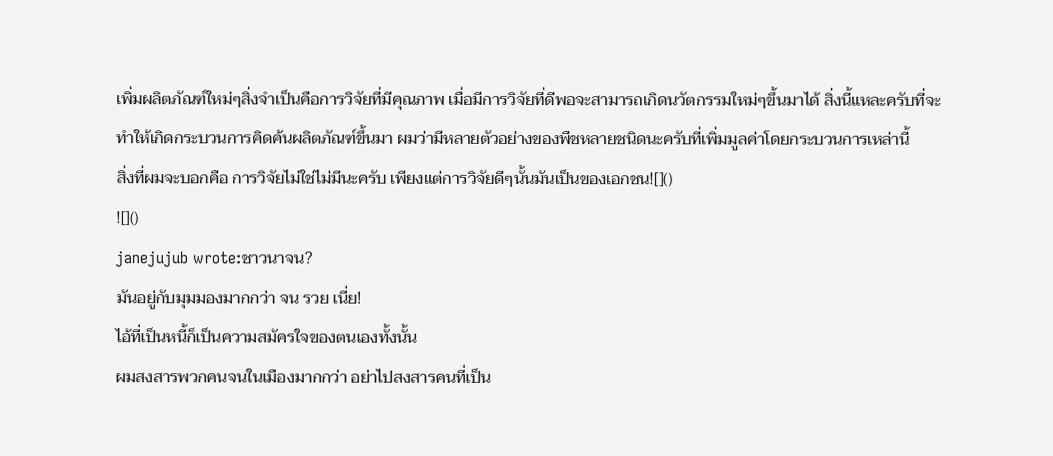เพิ่มผลิตภัณฑ์ใหม่ๆสิ่งจำเป็นคือการวิจัยที่มีคุณภาพ เมื่อมีการวิจัยที่ดีพอจะสามารถเกิดนวัตกรรมใหม่ๆขึ้นมาได้ สิ่งนี้แหละครับที่จะทำให้เกิดกระบวนการคิดค้นผลิตภัณฑ์ขึ้นมา ผมว่ามีหลายตัวอย่างของพืชหลายชนิดนะครับที่เพิ่มมูลค่าโดยกระบวนการเหล่านี้
สิ่งที่ผมจะบอกคือ การวิจัยไม่ใช่ไม่มีนะครับ เพียงแต่การวิจัยดีๆนั้นมันเป็นของเอกชน![]()
![]()
janejujub wrote:ชาวนาจน?
มันอยู่กับมุมมองมากกว่า จน รวย เนี่ย!
ไอ้ที่เป็นหนี้ก็เป็นความสมัครใจของตนเองทั้งนั้น
ผมสงสารพวกคนจนในเมืองมากกว่า อย่าไปสงสารคนที่เป็น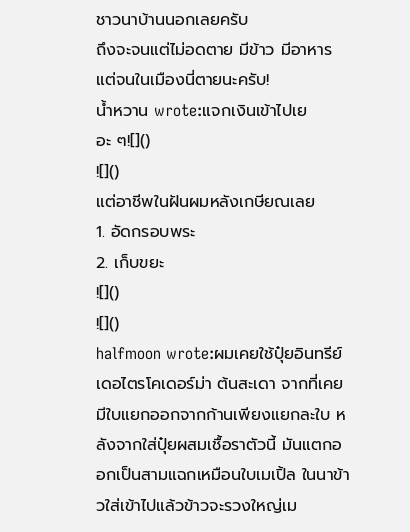ชาวนาบ้านนอกเลยครับ
ถึงจะจนแต่ไม่อดตาย มีข้าว มีอาหารแต่จนในเมืองนี่ตายนะครับ!
น้ำหวาน wrote:แจกเงินเข้าไปเยอะ ๆ![]()
![]()
แต่อาชีพในฝันผมหลังเกษียณเลย
1. อัดกรอบพระ
2. เก็บขยะ
![]()
![]()
halfmoon wrote:ผมเคยใช้ปุ๋ยอินทรีย์ เดอไตรโคเดอร์ม่า ต้นสะเดา จากที่เคยมีใบแยกออกจากก้านเพียงแยกละใบ หลังจากใส่ปุ๋ยผสมเชื้อราตัวนี้ มันแตกออกเป็นสามแฉกเหมือนใบเมเปิ้ล ในนาข้าวใส่เข้าไปแล้วข้าวจะรวงใหญ่เม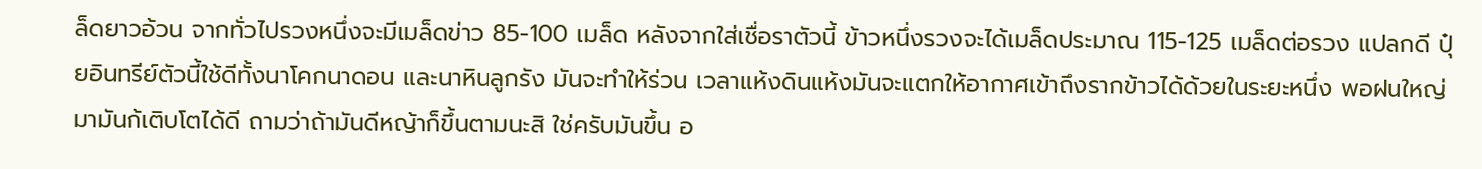ล็ดยาวอ้วน จากทั่วไปรวงหนึ่งจะมีเมล็ดข่าว 85-100 เมล็ด หลังจากใส่เชื่อราตัวนี้ ข้าวหนึ่งรวงจะได้เมล็ดประมาณ 115-125 เมล็ดต่อรวง แปลกดี ปุ๋ยอินทรีย์ตัวนี้ใช้ดีทั้งนาโคกนาดอน และนาหินลูกรัง มันจะทำให้ร่วน เวลาแห้งดินแห้งมันจะแตกให้อากาศเข้าถึงรากข้าวได้ด้วยในระยะหนึ่ง พอฝนใหญ่มามันก้เติบโตได้ดี ถามว่าถ้ามันดีหญ้าก็ขึ้นตามนะสิ ใช่ครับมันขึ้น อ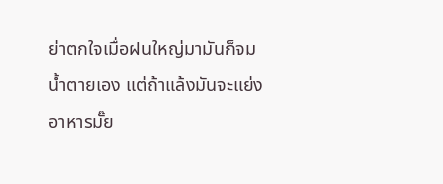ย่าตกใจเมื่อฝนใหญ่มามันก็จมน้ำตายเอง แต่ถ้าแล้งมันจะแย่งอาหารมั๊ย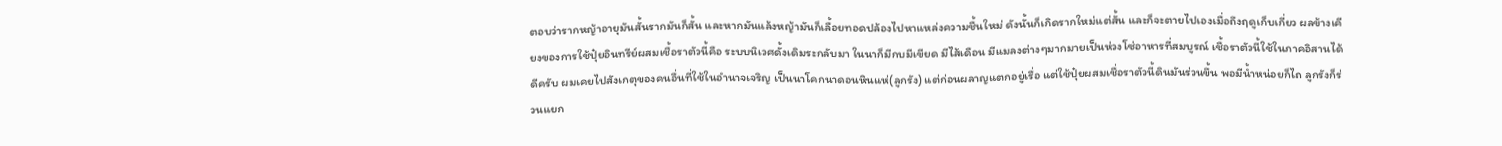ตอบว่ารากหญ้าอายุมันสั้นรากมันก็สั้น และหากมันแล้งหญ้ามันก็เลื้อยทอดปล้องไปหาแหล่งความชื้นใหม่ ดังนั้นก็เกิดรากใหม่แต่สั้น และก็จะตายไปเองเมื่อถึงฤดูเก็บเกี่ยว ผลข้างเคียงของการใช้ปุ๋ยอินทรีย์ผสมเชื้อราตัวนี้คือ ระบบนิเวศดั้งเดิมระกลับมา ในนาก็มีกบมีเขียด มีไส้เดือน มีแมลงต่างๆมากมายเป็นห่วงโซ่อาหารที่สมบูรณ์ เชื้อราตัวนี้ใช้ในภาคอิสานได้ดีครับ ผมเคยไปสังเกตุของคนอื่นที่ใช้ในอำนาจเจริญ เป็นนาโคกนาดอนหินแห่(ลูกรัง) แต่ก่อนผลาญแตกอยู่เรื่อ แต่ใช้ปุ๋ยผสมเชื่อราตัวนี้ดินมันร่วนขึ้น พอมีน้ำหน่อยก็ไถ ลูกรังก็ร่วนแยก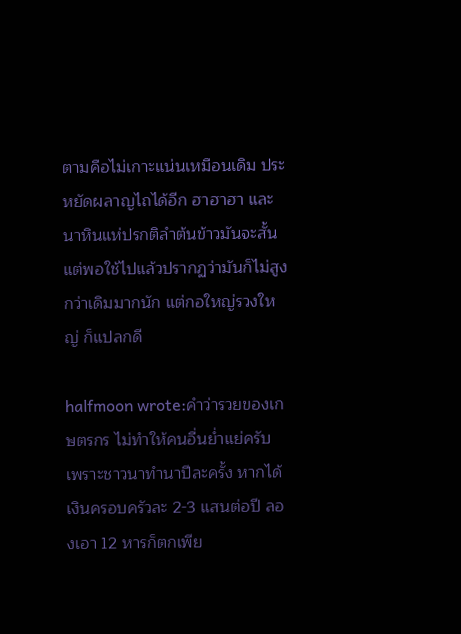ตามคือไม่เกาะแน่นเหมือนเดิม ประหยัดผลาญไถได้อีก ฮาฮาฮา และนาหินแห่ปรกติลำต้นข้าวมันจะสั้น แต่พอใช้ไปแล้วปรากฏว่ามันก็ไม่สูงกว่าเดิมมากนัก แต่กอใหญ่รวงใหญ่ ก็แปลกดี

halfmoon wrote:คำว่ารวยของเกษตรกร ไม่ทำให้คนอื่นย่ำแย่ครับ เพราะชาวนาทำนาปีละครั้ง หากได้เงินครอบครัวละ 2-3 แสนต่อปี ลองเอา 12 หารก็ตกเพีย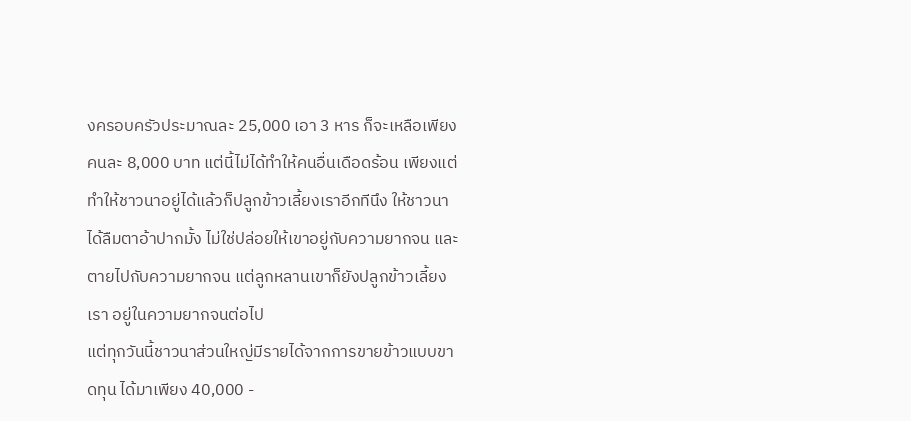งครอบครัวประมาณละ 25,000 เอา 3 หาร ก็จะเหลือเพียงคนละ 8,000 บาท แต่นี้ไม่ได้ทำให้คนอื่นเดือดร้อน เพียงแต่ทำให้ชาวนาอยู่ได้แล้วก็ปลูกข้าวเลี้ยงเราอีกทีนึง ให้ชาวนาได้ลืมตาอ้าปากมั้ง ไม่ใช่ปล่อยให้เขาอยู่กับความยากจน และตายไปกับความยากจน แต่ลูกหลานเขาก็ยังปลูกข้าวเลี้ยงเรา อยู่ในความยากจนต่อไป
แต่ทุกวันนี้ชาวนาส่วนใหญ่มีรายได้จากการขายข้าวแบบขาดทุน ได้มาเพียง 40,000 -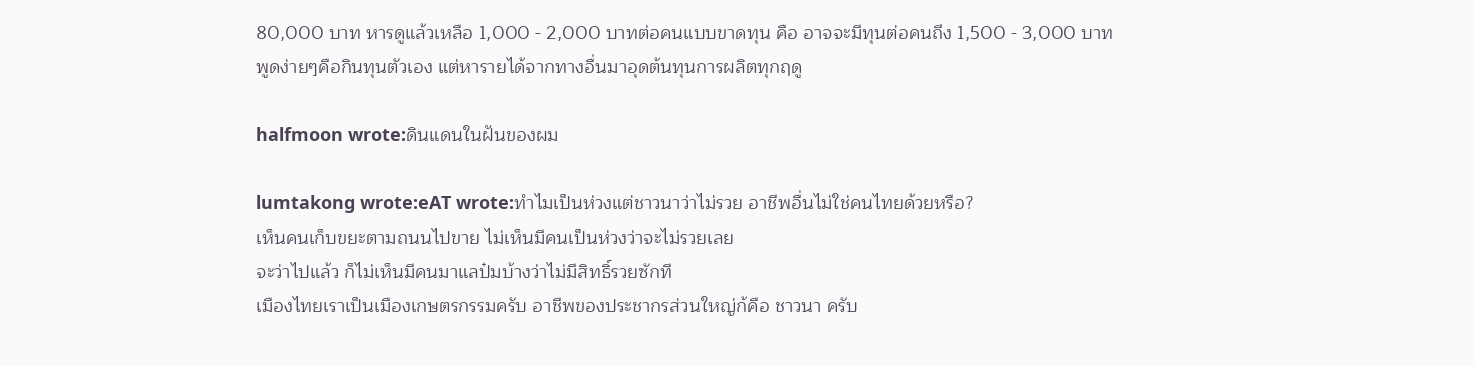80,000 บาท หารดูแล้วเหลือ 1,000 - 2,000 บาทต่อคนแบบขาดทุน คือ อาจจะมีทุนต่อคนถึง 1,500 - 3,000 บาท พูดง่ายๆคือกินทุนตัวเอง แต่หารายได้จากทางอื่นมาอุดต้นทุนการผลิตทุกฤดู

halfmoon wrote:ดินแดนในฝันของผม

lumtakong wrote:eAT wrote:ทำไมเป็นห่วงแต่ชาวนาว่าไม่รวย อาชีพอื่นไม่ใช่คนไทยด้วยหรือ?
เห็นคนเก็บขยะตามถนนไปขาย ไม่เห็นมีคนเป็นห่วงว่าจะไม่รวยเลย
จะว่าไปแล้ว ก็ไม่เห็นมีคนมาแลป๋มบ้างว่าไม่มีสิทธิ์รวยซักที
เมืองไทยเราเป็นเมืองเกษตรกรรมครับ อาชีพของประชากรส่วนใหญ่ก้คือ ชาวนา ครับ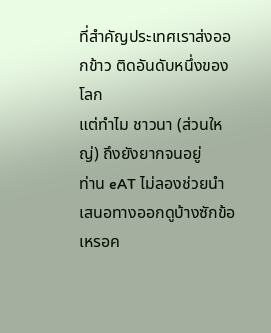ที่สำคัญประเทศเราส่งออกข้าว ติดอันดับหนึ่งของโลก
แต่ทำไม ชาวนา (ส่วนใหญ่) ถึงยังยากจนอยู่
ท่าน eAT ไม่ลองช่วยนำเสนอทางออกดูบ้างซักข้อเหรอค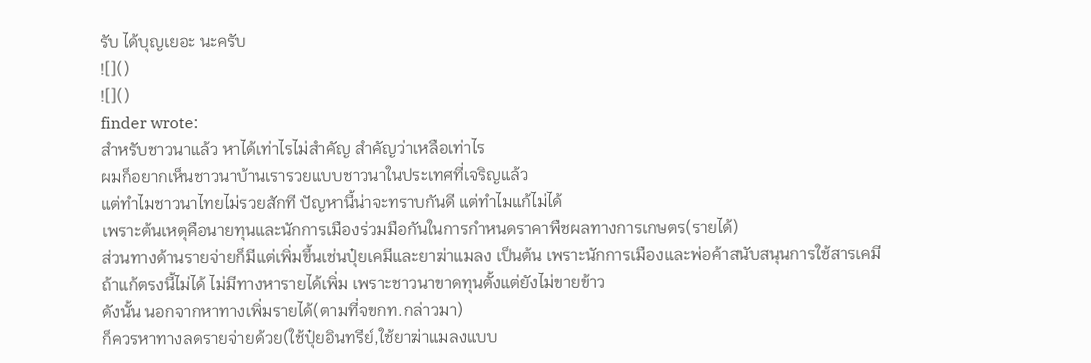รับ ได้บุญเยอะ นะครับ
![]()
![]()
finder wrote:
สำหรับชาวนาแล้ว หาได้เท่าไรไม่สำคัญ สำคัญว่าเหลือเท่าไร
ผมก็อยากเห็นชาวนาบ้านเรารวยแบบชาวนาในประเทศที่เจริญแล้ว
แต่ทำไมชาวนาไทยไม่รวยสักที ปัญหานี้น่าจะทราบกันดี แต่ทำไมแก้ไม่ได้
เพราะต้นเหตุคือนายทุนและนักการเมืองร่วมมือกันในการกำหนดราคาพืชผลทางการเกษตร(รายได้)
ส่วนทางด้านรายจ่ายก็มีแต่เพิ่มขึ้นเช่นปุ๋ยเคมีและยาฆ่าแมลง เป็นต้น เพราะนักการเมืองและพ่อค้าสนับสนุนการใช้สารเคมี
ถ้าแก้ตรงนี้ไม่ได้ ไม่มีทางหารายได้เพิ่ม เพราะชาวนาขาดทุนตั้งแต่ยังไม่ขายข้าว
ดังนั้น นอกจากหาทางเพิ่มรายได้(ตามที่จขกท.กล่าวมา)
ก็ควรหาทางลดรายจ่ายด้วย(ใช้ปุ๋ยอินทรีย์,ใช้ยาฆ่าแมลงแบบ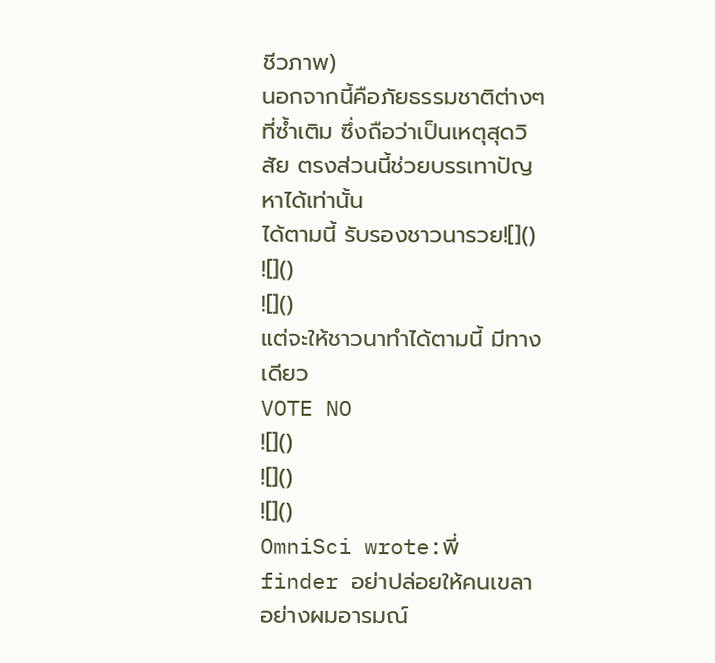ชีวภาพ)
นอกจากนี้คือภัยธรรมชาติต่างๆที่ซ้ำเติม ซึ่งถือว่าเป็นเหตุสุดวิสัย ตรงส่วนนี้ช่วยบรรเทาปัญหาได้เท่านั้น
ได้ตามนี้ รับรองชาวนารวย![]()
![]()
![]()
แต่จะให้ชาวนาทำได้ตามนี้ มีทางเดียว
VOTE NO
![]()
![]()
![]()
OmniSci wrote:พี่ finder อย่าปล่อยให้คนเขลาอย่างผมอารมณ์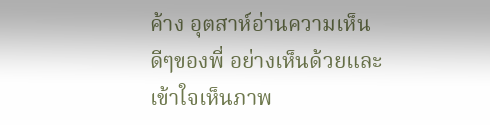ค้าง อุตสาห์อ่านความเห็นดีๆของพี่ อย่างเห็นด้วยและเข้าใจเห็นภาพ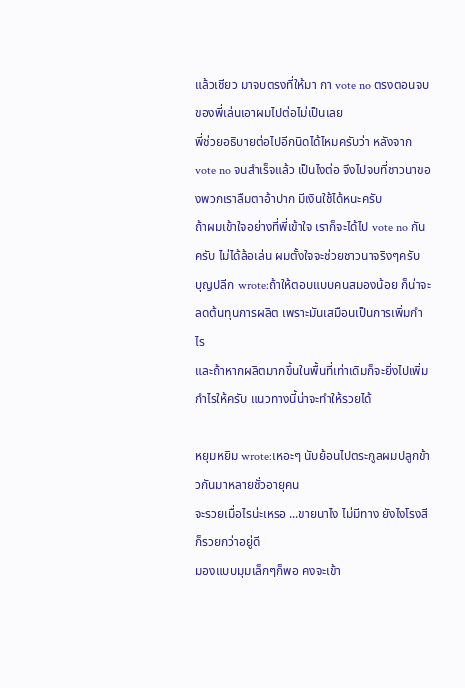แล้วเชียว มาจบตรงที่ให้มา กา vote no ตรงตอนจบของพี่เล่นเอาผมไปต่อไม่เป็นเลย
พี่ช่วยอธิบายต่อไปอีกนิดได้ไหมครับว่า หลังจาก vote no จนสำเร็จแล้ว เป็นไงต่อ จึงไปจบที่ชาวนาของพวกเราลืมตาอ้าปาก มีเงินใช้ได้หนะครับ
ถ้าผมเข้าใจอย่างที่พี่เข้าใจ เราก็จะได้ไป vote no กันครับ ไม่ได้ล้อเล่น ผมตั้งใจจะช่วยชาวนาจริงๆครับ
บุญปลีก wrote:ถ้าให้ตอบแบบคนสมองน้อย ก็น่าจะลดต้นทุนการผลิต เพราะมันเสมือนเป็นการเพิ่มกำไร
และถ้าหากผลิตมากขึ้นในพื้นที่เท่าเดิมก็จะยิ่งไปเพิ่มกำไรให้ครับ แนวทางนี้น่าจะทำให้รวยได้

หยุมหยิม wrote:เหอะๆ นับย้อนไปตระกูลผมปลูกข้าวกันมาหลายชั่วอายุคน
จะรวยเมื่อไรน่ะเหรอ ...ขายนาไง ไม่มีทาง ยังไงโรงสีก็รวยกว่าอยู่ดี
มองแบบมุมเล็กๆก็พอ คงจะเข้า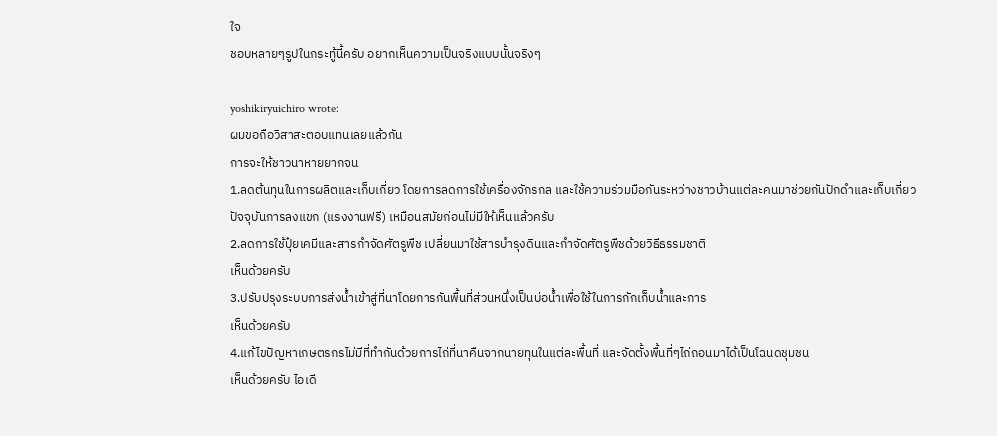ใจ
ชอบหลายๆรูปในกระทู้นี้ครับ อยากเห็นความเป็นจริงแบบนั้นจริงๆ

yoshikiryuichiro wrote:
ผมขอถือวิสาสะตอบแทนเลยแล้วกัน
การจะให้ชาวนาหายยากจน
1.ลดต้นทุนในการผลิตและเก็บเกี่ยว โดยการลดการใช้เครื่องจักรกล และใช้ความร่วมมือกันระหว่างชาวบ้านแต่ละคนมาช่วยกันปักดำและเก็บเกี่ยว
ปัจจุบันการลงแขก (แรงงานฟรี) เหมือนสมัยก่อนไม่มีให้เห็นแล้วครับ
2.ลดการใช้ปุ๋ยเคมีและสารกำจัดศัตรูพืช เปลี่ยนมาใช้สารบำรุงดินและกำจัดศัตรูพืชด้วยวิธีธรรมชาติ
เห็นด้วยครับ
3.ปรับปรุงระบบการส่งน้ำเข้าสู่ที่นาโดยการกันพื้นที่ส่วนหนึ่งเป็นบ่อน้ำเพื่อใช้ในการกักเก็บน้ำและการ
เห็นด้วยครับ
4.แก้ไขปัญหาเกษตรกรไม่มีที่ทำกันด้วยการไถ่ที่นาคืนจากนายทุนในแต่ละพื้นที่ และจัดตั้งพื้นที่ๆไถ่ถอนมาได้เป็นโฉนดชุมชน
เห็นด้วยครับ ไอเดี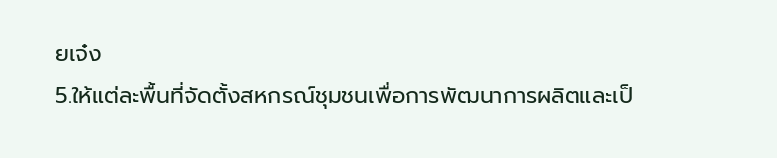ยเจ๋ง
5.ให้แต่ละพื้นที่จัดตั้งสหกรณ์ชุมชนเพื่อการพัฒนาการผลิตและเป็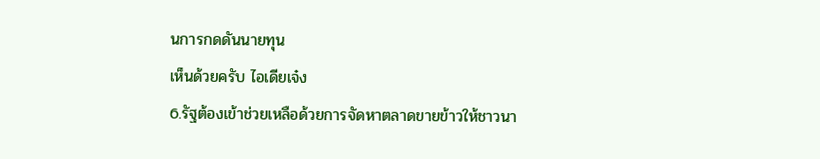นการกดดันนายทุน
เห็นด้วยครับ ไอเดียเจ๋ง
6.รัฐต้องเข้าช่วยเหลือด้วยการจัดหาตลาดขายข้าวให้ชาวนา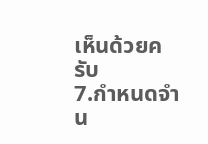เห็นด้วยครับ
7.กำหนดจำน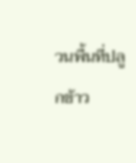วนพื้นที่ปลูกข้าว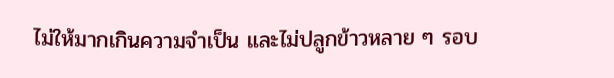ไม่ให้มากเกินความจำเป็น และไม่ปลูกข้าวหลาย ๆ รอบ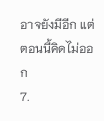อาจยังมีอีก แต่ตอนนี้คิดไม่ออก
7.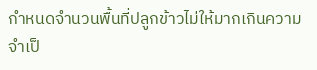กำหนดจำนวนพื้นที่ปลูกข้าวไม่ให้มากเกินความจำเป็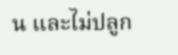น และไม่ปลูก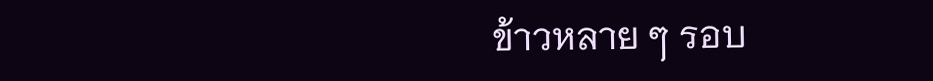ข้าวหลาย ๆ รอบ